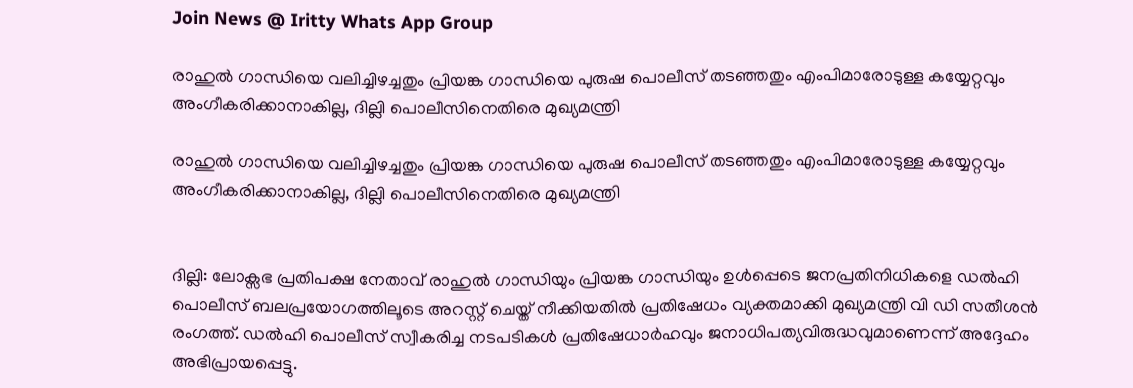Join News @ Iritty Whats App Group

രാഹുൽ ഗാന്ധിയെ വലിച്ചിഴച്ചതും പ്രിയങ്ക ഗാന്ധിയെ പുരുഷ പൊലീസ് തടഞ്ഞതും എംപിമാരോടുള്ള കയ്യേറ്റവും അംഗീകരിക്കാനാകില്ല, ദില്ലി പൊലീസിനെതിരെ മുഖ്യമന്ത്രി

രാഹുൽ ഗാന്ധിയെ വലിച്ചിഴച്ചതും പ്രിയങ്ക ഗാന്ധിയെ പുരുഷ പൊലീസ് തടഞ്ഞതും എംപിമാരോടുള്ള കയ്യേറ്റവും അംഗീകരിക്കാനാകില്ല, ദില്ലി പൊലീസിനെതിരെ മുഖ്യമന്ത്രി


ദില്ലി: ലോക്സഭ പ്രതിപക്ഷ നേതാവ് രാഹുൽ ഗാന്ധിയും പ്രിയങ്ക ഗാന്ധിയും ഉൾപ്പെടെ ജനപ്രതിനിധികളെ ഡൽഹി പൊലീസ് ബലപ്രയോഗത്തിലൂടെ അറസ്റ്റ് ചെയ്ത് നീക്കിയതിൽ പ്രതിഷേധം വ്യക്തമാക്കി മുഖ്യമന്ത്രി വി ഡി സതീശൻ രംഗത്ത്. ഡൽഹി പൊലീസ് സ്വീകരിച്ച നടപടികൾ പ്രതിഷേധാർഹവും ജനാധിപത്യവിരുദ്ധവുമാണെന്ന് അദ്ദേഹം അഭിപ്രായപ്പെട്ടു.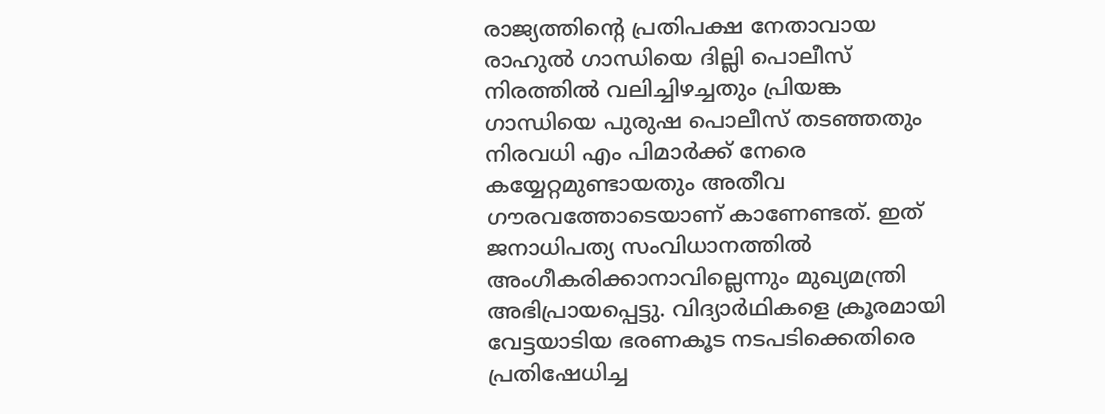രാജ്യത്തിന്റെ പ്രതിപക്ഷ നേതാവായ രാഹുൽ ഗാന്ധിയെ ദില്ലി പൊലീസ് നിരത്തിൽ വലിച്ചിഴച്ചതും പ്രിയങ്ക ഗാന്ധിയെ പുരുഷ പൊലീസ് തടഞ്ഞതും നിരവധി എം പിമാർക്ക് നേരെ കയ്യേറ്റമുണ്ടായതും അതീവ ഗൗരവത്തോടെയാണ് കാണേണ്ടത്. ഇത് ജനാധിപത്യ സംവിധാനത്തിൽ അംഗീകരിക്കാനാവില്ലെന്നും മുഖ്യമന്ത്രി അഭിപ്രായപ്പെട്ടു. വിദ്യാർഥികളെ ക്രൂരമായി വേട്ടയാടിയ ഭരണകൂട നടപടിക്കെതിരെ പ്രതിഷേധിച്ച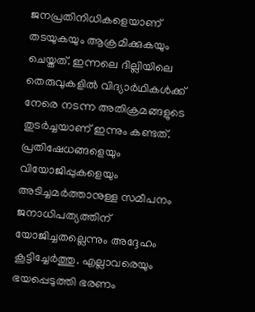ജനപ്രതിനിധികളെയാണ് തടയുകയും ആക്രമിക്കുകയും ചെയ്തത്. ഇന്നലെ ദില്ലിയിലെ തെരുവുകളിൽ വിദ്യാർഥികൾക്ക് നേരെ നടന്ന അതിക്രമങ്ങളുടെ തുടർച്ചയാണ് ഇന്നും കണ്ടത്. പ്രതിഷേധങ്ങളെയും വിയോജിപ്പുകളെയും അടിച്ചമർത്താനുള്ള സമീപനം ജനാധിപത്യത്തിന് യോജിച്ചതല്ലെന്നും അദ്ദേഹം കൂട്ടിച്ചേർത്തു. എല്ലാവരെയും ഭയപ്പെടുത്തി ഭരണം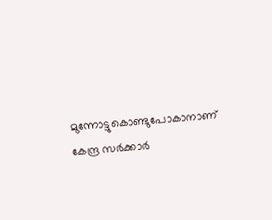മുന്നോട്ടുകൊണ്ടുപോകാനാണ് കേന്ദ്ര സർക്കാർ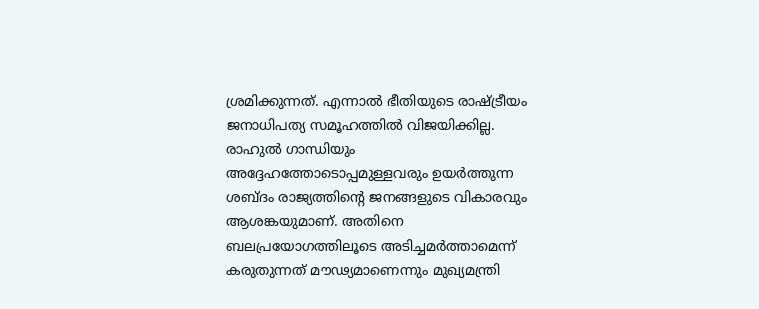ശ്രമിക്കുന്നത്. എന്നാൽ ഭീതിയുടെ രാഷ്ട്രീയം ജനാധിപത്യ സമൂഹത്തിൽ വിജയിക്കില്ല. രാഹുൽ ഗാന്ധിയും അദ്ദേഹത്തോടൊപ്പമുള്ളവരും ഉയർത്തുന്ന ശബ്ദം രാജ്യത്തിന്റെ ജനങ്ങളുടെ വികാരവും ആശങ്കയുമാണ്. അതിനെ ബലപ്രയോഗത്തിലൂടെ അടിച്ചമർത്താമെന്ന് കരുതുന്നത് മൗഢ്യമാണെന്നും മുഖ്യമന്ത്രി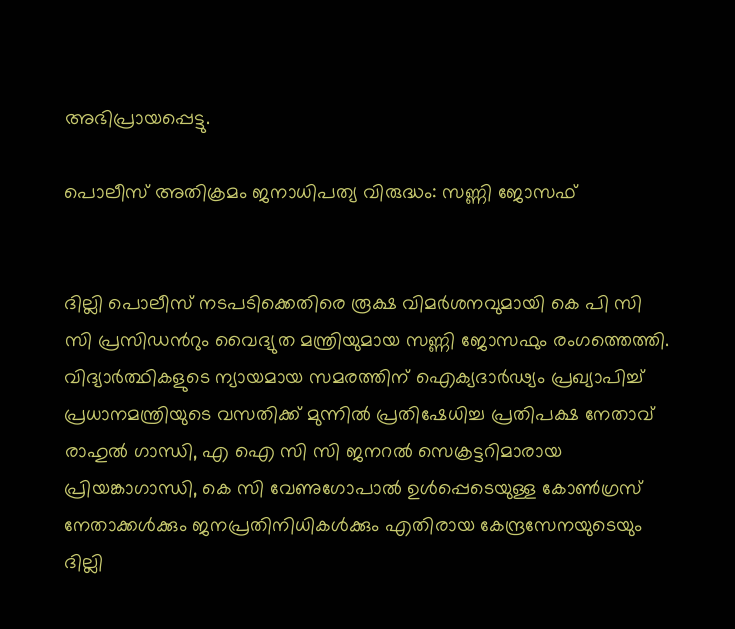അഭിപ്രായപ്പെട്ടു.

പൊലീസ് അതിക്രമം ജനാധിപത്യ വിരുദ്ധം: സണ്ണി ജോസഫ്


ദില്ലി പൊലീസ് നടപടിക്കെതിരെ രൂക്ഷ വിമർശനവുമായി കെ പി സി സി പ്രസിഡന്‍റും വൈദ്യുത മന്ത്രിയുമായ സണ്ണി ജോസഫും രംഗത്തെത്തി. വിദ്യാര്‍ത്ഥികളുടെ ന്യായമായ സമരത്തിന് ഐക്യദാര്‍ഢ്യം പ്രഖ്യാപിച്ച് പ്രധാനമന്ത്രിയുടെ വസതിക്ക് മുന്നില്‍ പ്രതിഷേധിച്ച പ്രതിപക്ഷ നേതാവ് രാഹുല്‍ ഗാന്ധി, എ ഐ സി സി ജനറല്‍ സെക്രട്ടറിമാരായ പ്രിയങ്കാഗാന്ധി, കെ സി വേണുഗോപാല്‍ ഉള്‍പ്പെടെയുള്ള കോണ്‍ഗ്രസ് നേതാക്കള്‍ക്കും ജനപ്രതിനിധികള്‍ക്കും എതിരായ കേന്ദ്രസേനയുടെയും ദില്ലി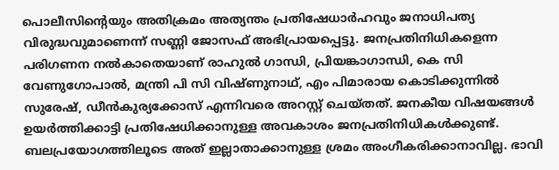പൊലീസിന്റെയും അതിക്രമം അത്യന്തം പ്രതിഷേധാര്‍ഹവും ജനാധിപത്യ വിരുദ്ധവുമാണെന്ന് സണ്ണി ജോസഫ് അഭിപ്രായപ്പെട്ടു. ജനപ്രതിനിധികളെന്ന പരിഗണന നല്‍കാതെയാണ് രാഹുല്‍ ഗാന്ധി, പ്രിയങ്കാഗാന്ധി, കെ സി വേണുഗോപാൽ, മന്ത്രി പി സി വിഷ്ണുനാഥ്, എം പിമാരായ കൊടിക്കുന്നില്‍ സുരേഷ്, ഡീന്‍കുര്യക്കോസ് എന്നിവരെ അറസ്റ്റ് ചെയ്തത്. ജനകീയ വിഷയങ്ങള്‍ ഉയര്‍ത്തിക്കാട്ടി പ്രതിഷേധിക്കാനുള്ള അവകാശം ജനപ്രതിനിധികള്‍ക്കുണ്ട്. ബലപ്രയോഗത്തിലൂടെ അത് ഇല്ലാതാക്കാനുള്ള ശ്രമം അംഗീകരിക്കാനാവില്ല. ഭാവി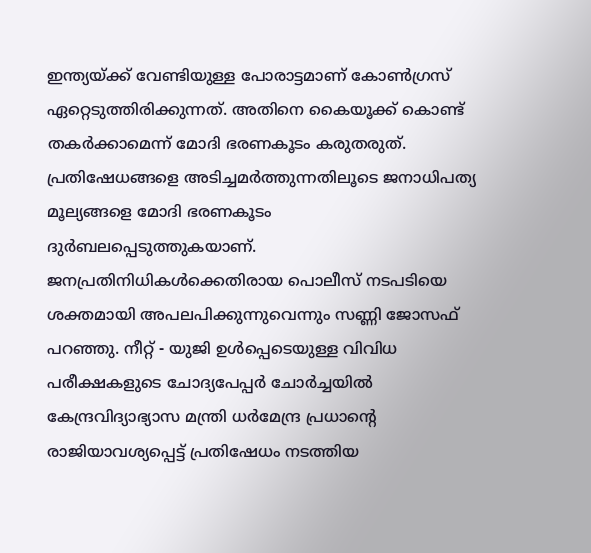ഇന്ത്യയ്ക്ക് വേണ്ടിയുള്ള പോരാട്ടമാണ് കോണ്‍ഗ്രസ് ഏറ്റെടുത്തിരിക്കുന്നത്. അതിനെ കൈയൂക്ക് കൊണ്ട് തകര്‍ക്കാമെന്ന് മോദി ഭരണകൂടം കരുതരുത്. പ്രതിഷേധങ്ങളെ അടിച്ചമര്‍ത്തുന്നതിലൂടെ ജനാധിപത്യ മൂല്യങ്ങളെ മോദി ഭരണകൂടം ദുര്‍ബലപ്പെടുത്തുകയാണ്. ജനപ്രതിനിധികള്‍ക്കെതിരായ പൊലീസ് നടപടിയെ ശക്തമായി അപലപിക്കുന്നുവെന്നും സണ്ണി ജോസഫ് പറഞ്ഞു. നീറ്റ് - യുജി ഉള്‍പ്പെടെയുള്ള വിവിധ പരീക്ഷകളുടെ ചോദ്യപേപ്പര്‍ ചോര്‍ച്ചയില്‍ കേന്ദ്രവിദ്യാഭ്യാസ മന്ത്രി ധര്‍മേന്ദ്ര പ്രധാന്റെ രാജിയാവശ്യപ്പെട്ട് പ്രതിഷേധം നടത്തിയ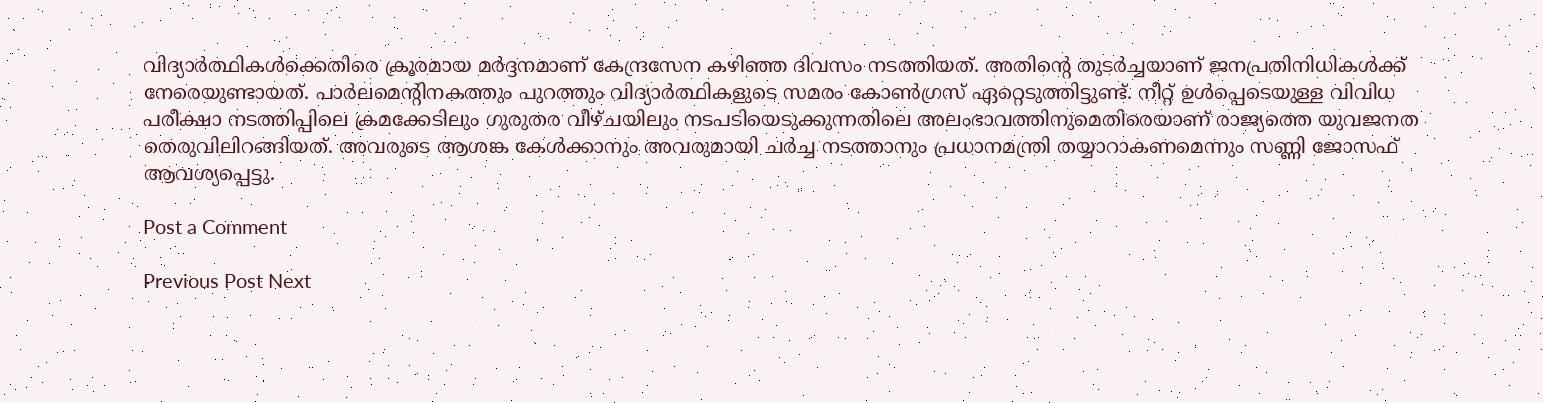വിദ്യാര്‍ത്ഥികള്‍ക്കെതിരെ ക്രൂരമായ മര്‍ദ്ദനമാണ് കേന്ദ്രസേന കഴിഞ്ഞ ദിവസം നടത്തിയത്. അതിന്റെ തുടര്‍ച്ചയാണ് ജനപ്രതിനിധികള്‍ക്ക് നേരെയുണ്ടായത്. പാര്‍ലമെന്റിനകത്തും പുറത്തും വിദ്യാര്‍ത്ഥികളുടെ സമരം കോണ്‍ഗ്രസ് ഏറ്റെടുത്തിട്ടുണ്ട്. നീറ്റ് ഉള്‍പ്പെടെയുള്ള വിവിധ പരീക്ഷാ നടത്തിപ്പിലെ ക്രമക്കേടിലും ഗുരുതര വീഴ്ചയിലും നടപടിയെടുക്കുന്നതിലെ അലംഭാവത്തിനുമെതിരെയാണ് രാജ്യത്തെ യുവജനത തെരുവിലിറങ്ങിയത്. അവരുടെ ആശങ്ക കേള്‍ക്കാനും അവരുമായി ചര്‍ച്ച നടത്താനും പ്രധാനമന്ത്രി തയ്യാറാകണമെന്നും സണ്ണി ജോസഫ് ആവശ്യപ്പെട്ടു.

Post a Comment

Previous Post Next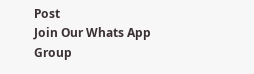Post
Join Our Whats App Group